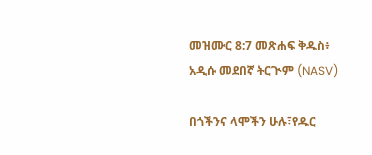መዝሙር 8:7 መጽሐፍ ቅዱስ፥ አዲሱ መደበኛ ትርጒም (NASV)

በጎችንና ላሞችን ሁሉ፣የዱር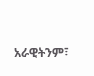አራዊትንም፣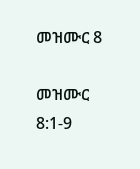መዝሙር 8

መዝሙር 8:1-9